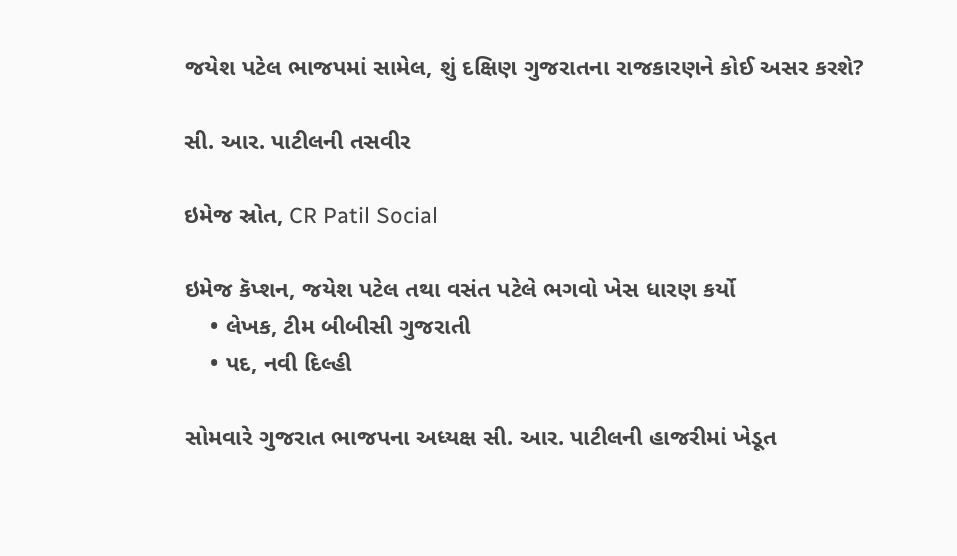જયેશ પટેલ ભાજપમાં સામેલ, શું દક્ષિણ ગુજરાતના રાજકારણને કોઈ અસર કરશે?

સી. આર. પાટીલની તસવીર

ઇમેજ સ્રોત, CR Patil Social

ઇમેજ કૅપ્શન, જયેશ પટેલ તથા વસંત પટેલે ભગવો ખેસ ધારણ કર્યો
    • લેખક, ટીમ બીબીસી ગુજરાતી
    • પદ, નવી દિલ્હી

સોમવારે ગુજરાત ભાજપના અધ્યક્ષ સી. આર. પાટીલની હાજરીમાં ખેડૂત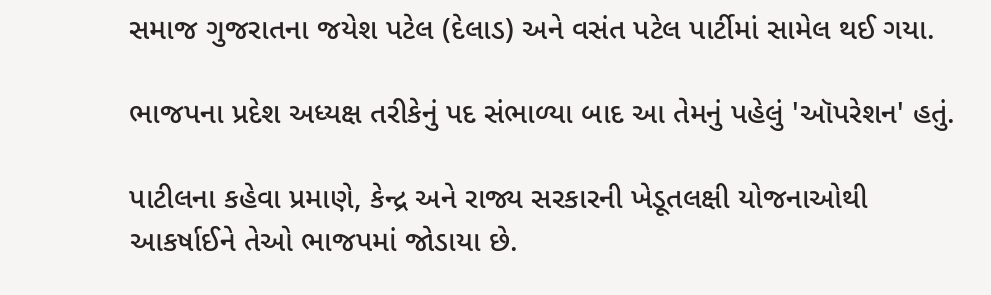સમાજ ગુજરાતના જયેશ પટેલ (દેલાડ) અને વસંત પટેલ પાર્ટીમાં સામેલ થઈ ગયા.

ભાજપના પ્રદેશ અધ્યક્ષ તરીકેનું પદ સંભાળ્યા બાદ આ તેમનું પહેલું 'ઑપરેશન' હતું.

પાટીલના કહેવા પ્રમાણે, કેન્દ્ર અને રાજ્ય સરકારની ખેડૂતલક્ષી યોજનાઓથી આકર્ષાઈને તેઓ ભાજપમાં જોડાયા છે.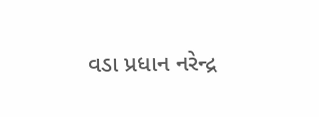વડા પ્રધાન નરેન્દ્ર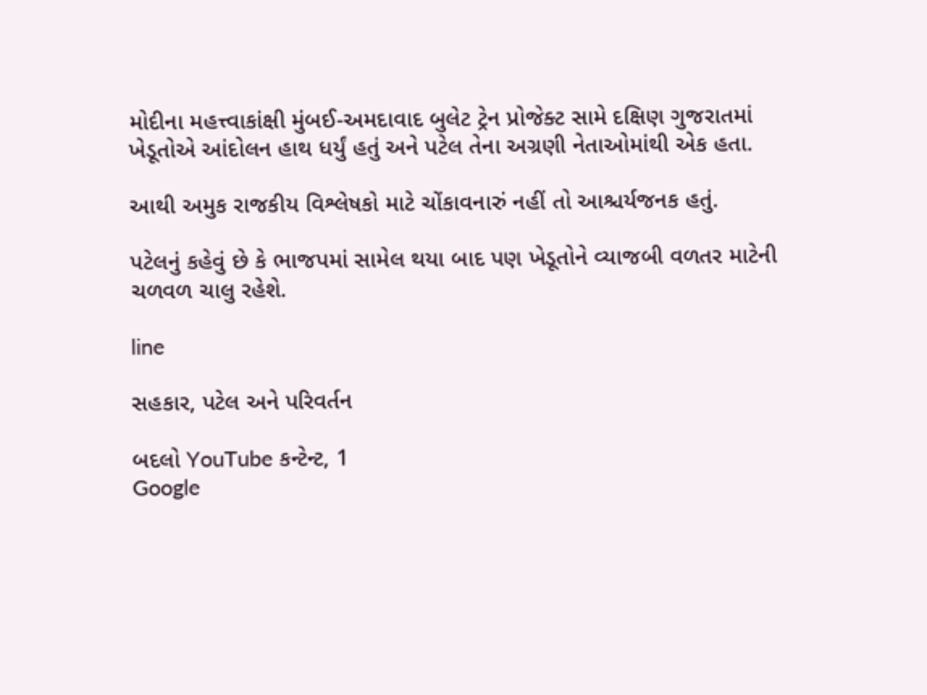મોદીના મહત્ત્વાકાંક્ષી મુંબઈ-અમદાવાદ બુલેટ ટ્રેન પ્રોજેક્ટ સામે દક્ષિણ ગુજરાતમાં ખેડૂતોએ આંદોલન હાથ ધર્યું હતું અને પટેલ તેના અગ્રણી નેતાઓમાંથી એક હતા.

આથી અમુક રાજકીય વિશ્લેષકો માટે ચોંકાવનારું નહીં તો આશ્ચર્યજનક હતું.

પટેલનું કહેવું છે કે ભાજપમાં સામેલ થયા બાદ પણ ખેડૂતોને વ્યાજબી વળતર માટેની ચળવળ ચાલુ રહેશે.

line

સહકાર, પટેલ અને પરિવર્તન

બદલો YouTube કન્ટેન્ટ, 1
Google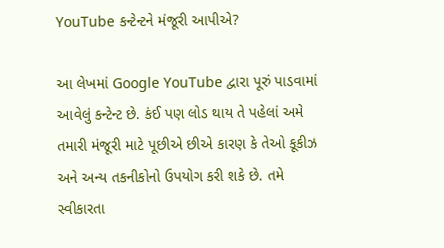YouTube કન્ટેન્ટને મંજૂરી આપીએ?

આ લેખમાં Google YouTube દ્વારા પૂરું પાડવામાં આવેલું કન્ટેન્ટ છે. કંઈ પણ લોડ થાય તે પહેલાં અમે તમારી મંજૂરી માટે પૂછીએ છીએ કારણ કે તેઓ કૂકીઝ અને અન્ય તકનીકોનો ઉપયોગ કરી શકે છે. તમે સ્વીકારતા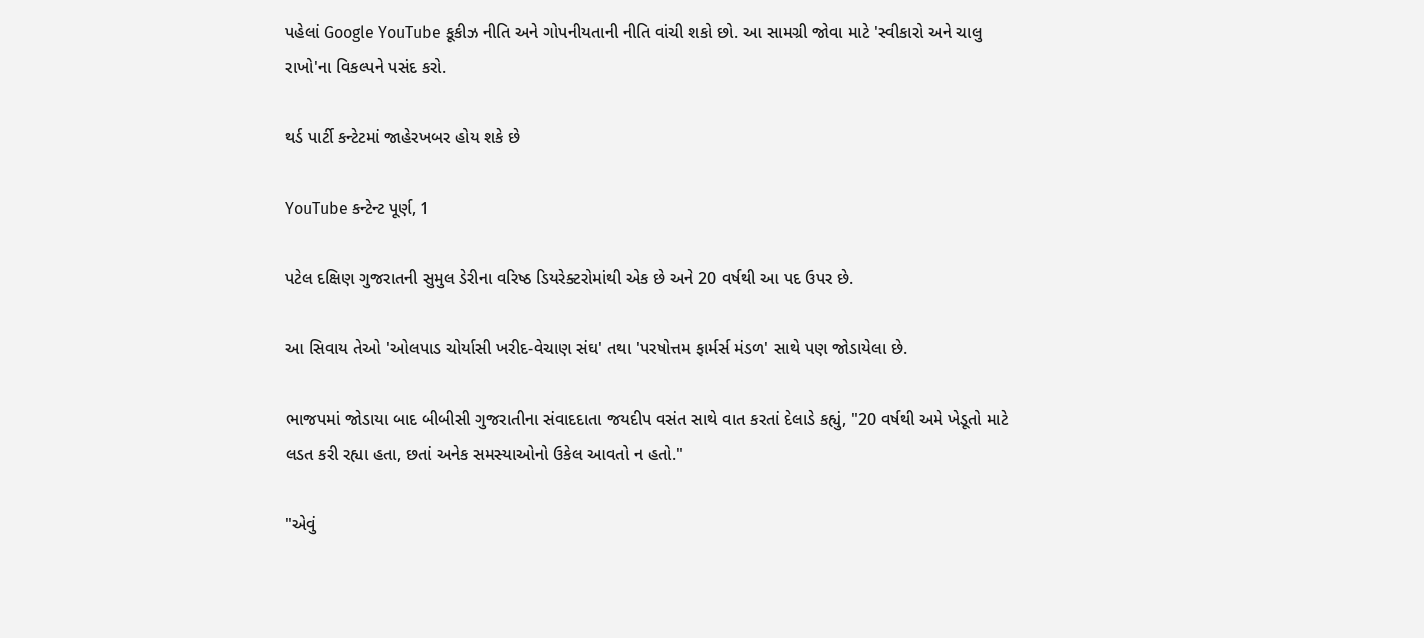પહેલાં Google YouTube કૂકીઝ નીતિ અને ગોપનીયતાની નીતિ વાંચી શકો છો. આ સામગ્રી જોવા માટે 'સ્વીકારો અને ચાલુ રાખો'ના વિકલ્પને પસંદ કરો.

થર્ડ પાર્ટી કન્ટેટમાં જાહેરખબર હોય શકે છે

YouTube કન્ટેન્ટ પૂર્ણ, 1

પટેલ દક્ષિણ ગુજરાતની સુમુલ ડેરીના વરિષ્ઠ ડિયરેક્ટરોમાંથી એક છે અને 20 વર્ષથી આ પદ ઉપર છે.

આ સિવાય તેઓ 'ઓલપાડ ચોર્યાસી ખરીદ-વેચાણ સંઘ' તથા 'પરષોત્તમ ફાર્મર્સ મંડળ' સાથે પણ જોડાયેલા છે.

ભાજપમાં જોડાયા બાદ બીબીસી ગુજરાતીના સંવાદદાતા જયદીપ વસંત સાથે વાત કરતાં દેલાડે કહ્યું, "20 વર્ષથી અમે ખેડૂતો માટે લડત કરી રહ્યા હતા, છતાં અનેક સમસ્યાઓનો ઉકેલ આવતો ન હતો."

"એવું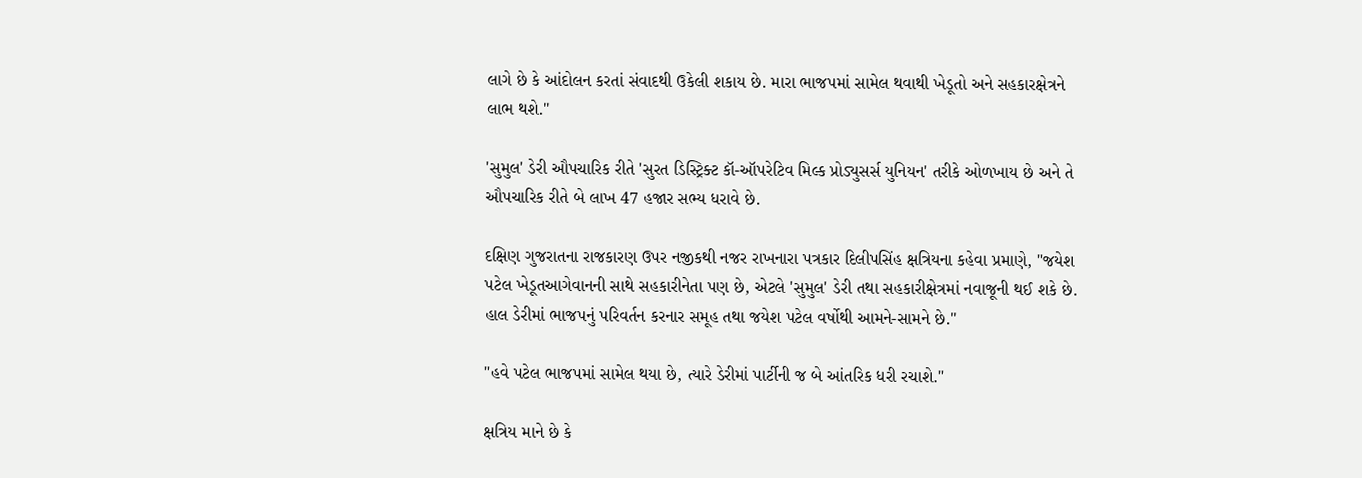લાગે છે કે આંદોલન કરતાં સંવાદથી ઉકેલી શકાય છે. મારા ભાજપમાં સામેલ થવાથી ખેડૂતો અને સહકારક્ષેત્રને લાભ થશે."

'સુમુલ' ડેરી ઔપચારિક રીતે 'સુરત ડિસ્ટ્રિક્ટ કૉ-ઑપરેટિવ મિલ્ક પ્રોડ્યુસર્સ યુનિયન' તરીકે ઓળખાય છે અને તે ઔપચારિક રીતે બે લાખ 47 હજાર સભ્ય ધરાવે છે.

દક્ષિણ ગુજરાતના રાજકારણ ઉપર નજીકથી નજર રાખનારા પત્રકાર દિલીપસિંહ ક્ષત્રિયના કહેવા પ્રમાણે, "જયેશ પટેલ ખેડૂતઆગેવાનની સાથે સહકારીનેતા પણ છે, એટલે 'સુમુલ' ડેરી તથા સહકારીક્ષેત્રમાં નવાજૂની થઈ શકે છે. હાલ ડેરીમાં ભાજપનું પરિવર્તન કરનાર સમૂહ તથા જયેશ પટેલ વર્ષોથી આમને-સામને છે."

"હવે પટેલ ભાજપમાં સામેલ થયા છે, ત્યારે ડેરીમાં પાર્ટીની જ બે આંતરિક ધરી રચાશે."

ક્ષત્રિય માને છે કે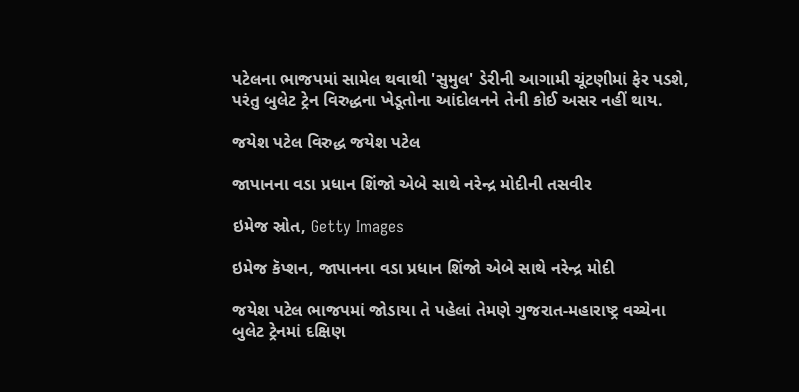પટેલના ભાજપમાં સામેલ થવાથી 'સુમુલ' ડેરીની આગામી ચૂંટણીમાં ફેર પડશે, પરંતુ બુલેટ ટ્રેન વિરુદ્ધના ખેડૂતોના આંદોલનને તેની કોઈ અસર નહીં થાય.

જયેશ પટેલ વિરુદ્ધ જયેશ પટેલ

જાપાનના વડા પ્રધાન શિંજો એબે સાથે નરેન્દ્ર મોદીની તસવીર

ઇમેજ સ્રોત, Getty Images

ઇમેજ કૅપ્શન, જાપાનના વડા પ્રધાન શિંજો એબે સાથે નરેન્દ્ર મોદી

જયેશ પટેલ ભાજપમાં જોડાયા તે પહેલાં તેમણે ગુજરાત-મહારાષ્ટ્ર વચ્ચેના બુલેટ ટ્રેનમાં દક્ષિણ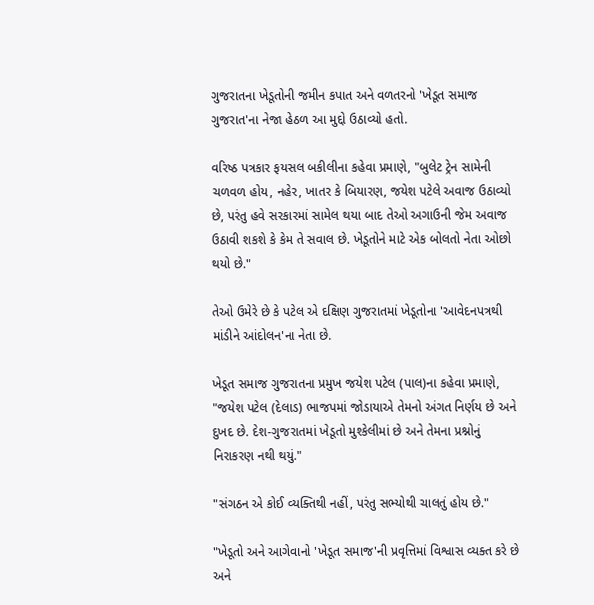ગુજરાતના ખેડૂતોની જમીન કપાત અને વળતરનો 'ખેડૂત સમાજ ગુજરાત'ના નેજા હેઠળ આ મુદ્દો ઉઠાવ્યો હતો.

વરિષ્ઠ પત્રકાર ફયસલ બકીલીના કહેવા પ્રમાણે, "બુલેટ ટ્રેન સામેની ચળવળ હોય, નહેર, ખાતર કે બિયારણ, જયેશ પટેલે અવાજ ઉઠાવ્યો છે, પરંતુ હવે સરકારમાં સામેલ થયા બાદ તેઓ અગાઉની જેમ અવાજ ઉઠાવી શકશે કે કેમ તે સવાલ છે. ખેડૂતોને માટે એક બોલતો નેતા ઓછો થયો છે."

તેઓ ઉમેરે છે કે પટેલ એ દક્ષિણ ગુજરાતમાં ખેડૂતોના 'આવેદનપત્રથી માંડીને આંદોલન'ના નેતા છે.

ખેડૂત સમાજ ગુજરાતના પ્રમુખ જયેશ પટેલ (પાલ)ના કહેવા પ્રમાણે, "જયેશ પટેલ (દેલાડ) ભાજપમાં જોડાયાએ તેમનો અંગત નિર્ણય છે અને દુખદ છે. દેશ-ગુજરાતમાં ખેડૂતો મુશ્કેલીમાં છે અને તેમના પ્રશ્નોનું નિરાકરણ નથી થયું."

"સંગઠન એ કોઈ વ્યક્તિથી નહીં, પરંતુ સભ્યોથી ચાલતું હોય છે."

"ખેડૂતો અને આગેવાનો 'ખેડૂત સમાજ'ની પ્રવૃત્તિમાં વિશ્વાસ વ્યક્ત કરે છે અને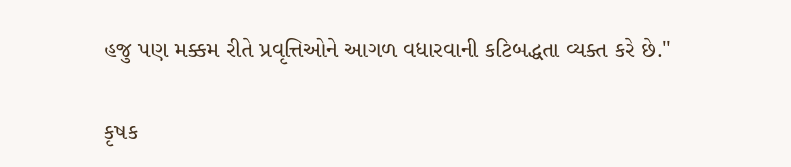હજુ પણ મક્કમ રીતે પ્રવૃત્તિઓને આગળ વધારવાની કટિબદ્ધતા વ્યક્ત કરે છે."

કૃષક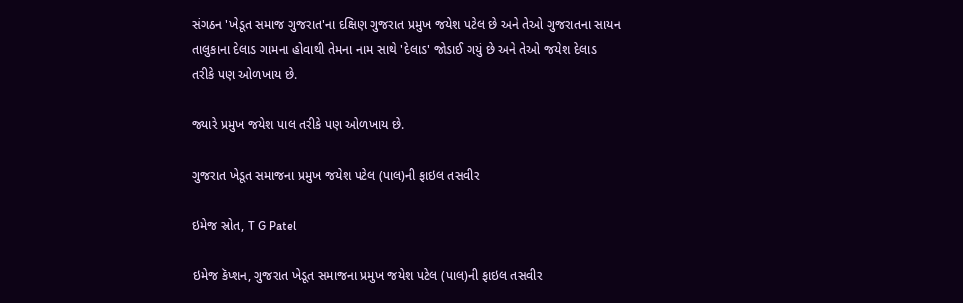સંગઠન 'ખેડૂત સમાજ ગુજરાત'ના દક્ષિણ ગુજરાત પ્રમુખ જયેશ પટેલ છે અને તેઓ ગુજરાતના સાયન તાલુકાના દેલાડ ગામના હોવાથી તેમના નામ સાથે 'દેલાડ' જોડાઈ ગયું છે અને તેઓ જયેશ દેલાડ તરીકે પણ ઓળખાય છે.

જ્યારે પ્રમુખ જયેશ પાલ તરીકે પણ ઓળખાય છે.

ગુજરાત ખેડૂત સમાજના પ્રમુખ જયેશ પટેલ (પાલ)ની ફાઇલ તસવીર

ઇમેજ સ્રોત, T G Patel

ઇમેજ કૅપ્શન, ગુજરાત ખેડૂત સમાજના પ્રમુખ જયેશ પટેલ (પાલ)ની ફાઇલ તસવીર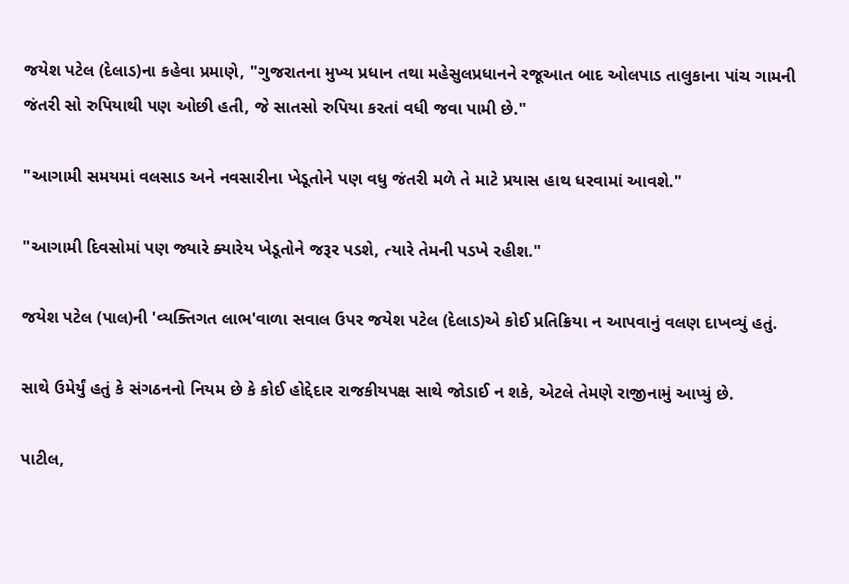જયેશ પટેલ (દેલાડ)ના કહેવા પ્રમાણે, "ગુજરાતના મુખ્ય પ્રધાન તથા મહેસુલપ્રધાનને રજૂઆત બાદ ઓલપાડ તાલુકાના પાંચ ગામની જંતરી સો રુપિયાથી પણ ઓછી હતી, જે સાતસો રુપિયા કરતાં વધી જવા પામી છે."

"આગામી સમયમાં વલસાડ અને નવસારીના ખેડૂતોને પણ વધુ જંતરી મળે તે માટે પ્રયાસ હાથ ધરવામાં આવશે."

"આગામી દિવસોમાં પણ જ્યારે ક્યારેય ખેડૂતોને જરૂર પડશે, ત્યારે તેમની પડખે રહીશ."

જયેશ પટેલ (પાલ)ની 'વ્યક્તિગત લાભ'વાળા સવાલ ઉપર જયેશ પટેલ (દેલાડ)એ કોઈ પ્રતિક્રિયા ન આપવાનું વલણ દાખવ્યું હતું.

સાથે ઉમેર્યું હતું કે સંગઠનનો નિયમ છે કે કોઈ હોદ્દેદાર રાજકીયપક્ષ સાથે જોડાઈ ન શકે, એટલે તેમણે રાજીનામું આપ્યું છે.

પાટીલ,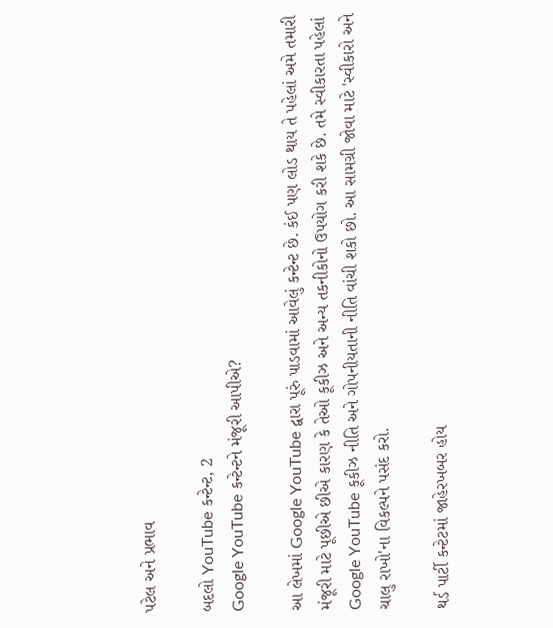પટેલ અને પ્રભાવ

બદલો YouTube કન્ટેન્ટ, 2
Google YouTube કન્ટેન્ટને મંજૂરી આપીએ?

આ લેખમાં Google YouTube દ્વારા પૂરું પાડવામાં આવેલું કન્ટેન્ટ છે. કંઈ પણ લોડ થાય તે પહેલાં અમે તમારી મંજૂરી માટે પૂછીએ છીએ કારણ કે તેઓ કૂકીઝ અને અન્ય તકનીકોનો ઉપયોગ કરી શકે છે. તમે સ્વીકારતા પહેલાં Google YouTube કૂકીઝ નીતિ અને ગોપનીયતાની નીતિ વાંચી શકો છો. આ સામગ્રી જોવા માટે 'સ્વીકારો અને ચાલુ રાખો'ના વિકલ્પને પસંદ કરો.

થર્ડ પાર્ટી કન્ટેટમાં જાહેરખબર હોય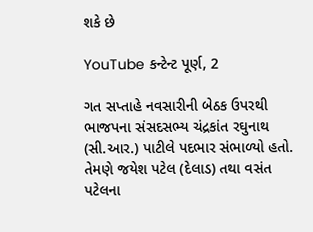શકે છે

YouTube કન્ટેન્ટ પૂર્ણ, 2

ગત સપ્તાહે નવસારીની બેઠક ઉપરથી ભાજપના સંસદસભ્ય ચંદ્રકાંત રઘુનાથ (સી.આર.) પાટીલે પદભાર સંભાળ્યો હતો. તેમણે જયેશ પટેલ (દેલાડ) તથા વસંત પટેલના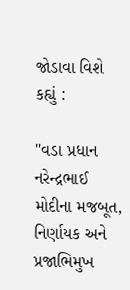જોડાવા વિશે કહ્યું :

"વડા પ્રધાન નરેન્દ્રભાઈ મોદીના મજબૂત, નિર્ણાયક અને પ્રજાભિમુખ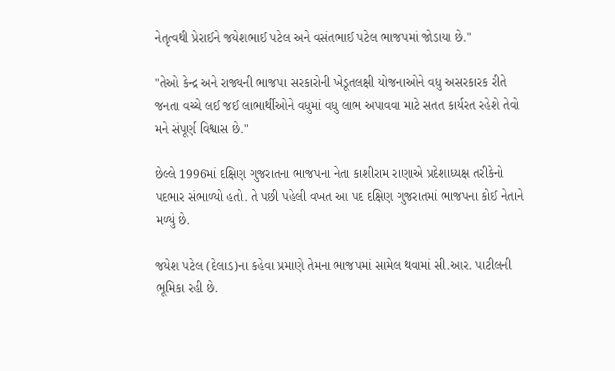નેતૃત્વથી પ્રેરાઈને જયેશભાઈ પટેલ અને વસંતભાઈ પટેલ ભાજપમાં જોડાયા છે."

"તેઓ કેન્દ્ર અને રાજ્યની ભાજપા સરકારોની ખેડૂતલક્ષી યોજનાઓને વધુ અસરકારક રીતે જનતા વચ્ચે લઈ જઈ લાભાર્થીઓને વધુમાં વધુ લાભ અપાવવા માટે સતત કાર્યરત રહેશે તેવો મને સંપૂર્ણ વિશ્વાસ છે."

છેલ્લે 1996માં દક્ષિણ ગુજરાતના ભાજપના નેતા કાશીરામ રાણાએ પ્રદેશાધ્યક્ષ તરીકેનો પદભાર સંભાળ્યો હતો. તે પછી પહેલી વખત આ પદ દક્ષિણ ગુજરાતમાં ભાજપના કોઈ નેતાને મળ્યું છે.

જયેશ પટેલ (દેલાડ)ના કહેવા પ્રમાણે તેમના ભાજપમાં સામેલ થવામાં સી.આર. પાટીલની ભૂમિકા રહી છે.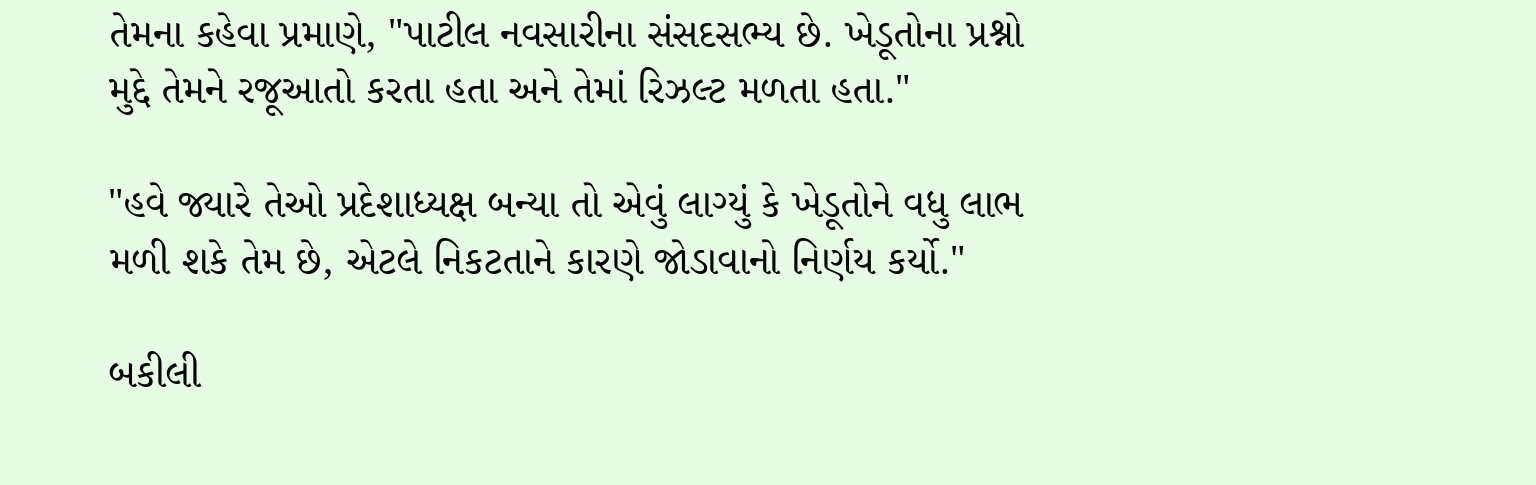તેમના કહેવા પ્રમાણે, "પાટીલ નવસારીના સંસદસભ્ય છે. ખેડૂતોના પ્રશ્નો મુદ્દે તેમને રજૂઆતો કરતા હતા અને તેમાં રિઝલ્ટ મળતા હતા."

"હવે જ્યારે તેઓ પ્રદેશાધ્યક્ષ બન્યા તો એવું લાગ્યું કે ખેડૂતોને વધુ લાભ મળી શકે તેમ છે, એટલે નિકટતાને કારણે જોડાવાનો નિર્ણય કર્યો."

બકીલી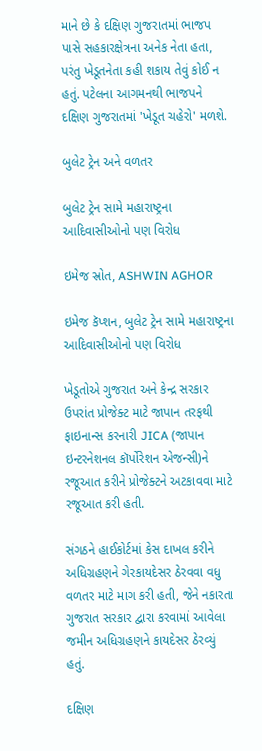માને છે કે દક્ષિણ ગુજરાતમાં ભાજપ પાસે સહકારક્ષેત્રના અનેક નેતા હતા, પરંતુ ખેડૂતનેતા કહી શકાય તેવું કોઈ ન હતું. પટેલના આગમનથી ભાજપને દક્ષિણ ગુજરાતમાં 'ખેડૂત ચહેરો' મળશે.

બુલેટ ટ્રેન અને વળતર

બુલેટ ટ્રેન સામે મહારાષ્ટ્રના આદિવાસીઓનો પણ વિરોધ

ઇમેજ સ્રોત, ASHWIN AGHOR

ઇમેજ કૅપ્શન, બુલેટ ટ્રેન સામે મહારાષ્ટ્રના આદિવાસીઓનો પણ વિરોધ

ખેડૂતોએ ગુજરાત અને કેન્દ્ર સરકાર ઉપરાંત પ્રોજેક્ટ માટે જાપાન તરફથી ફાઇનાન્સ કરનારી JICA (જાપાન ઇન્ટરનેશનલ કૉર્પોરેશન એજન્સી)ને રજૂઆત કરીને પ્રોજેક્ટને અટકાવવા માટે રજૂઆત કરી હતી.

સંગઠને હાઈકોર્ટમાં કેસ દાખલ કરીને અધિગ્રહણને ગેરકાયદેસર ઠેરવવા વધુ વળતર માટે માગ કરી હતી, જેને નકારતા ગુજરાત સરકાર દ્વારા કરવામાં આવેલા જમીન અધિગ્રહણને કાયદેસર ઠેરવ્યું હતું.

દક્ષિણ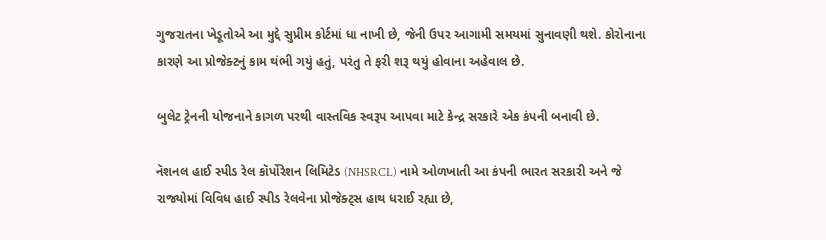ગુજરાતના ખેડૂતોએ આ મુદ્દે સુપ્રીમ કોર્ટમાં ધા નાખી છે, જેની ઉપર આગામી સમયમાં સુનાવણી થશે. કોરોનાના કારણે આ પ્રોજેક્ટનું કામ થંભી ગયું હતું, પરંતુ તે ફરી શરૂ થયું હોવાના અહેવાલ છે.

બુલેટ ટ્રેનની યોજનાને કાગળ પરથી વાસ્તવિક સ્વરૂપ આપવા માટે કેન્દ્ર સરકારે એક કંપની બનાવી છે.

નૅશનલ હાઈ સ્પીડ રેલ કૉર્પોરેશન લિમિટેડ (NHSRCL) નામે ઓળખાતી આ કંપની ભારત સરકારી અને જે રાજ્યોમાં વિવિધ હાઈ સ્પીડ રેલવેના પ્રોજેક્ટ્સ હાથ ધરાઈ રહ્યા છે,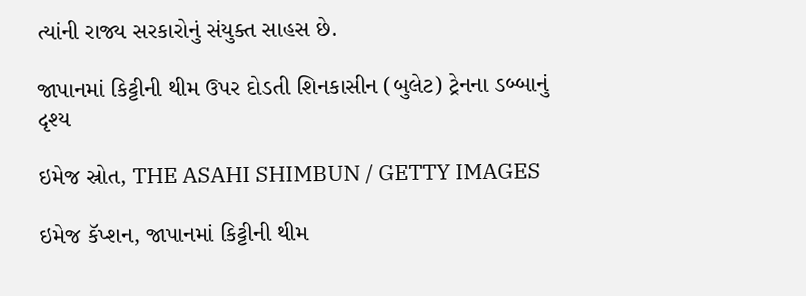ત્યાંની રાજ્ય સરકારોનું સંયુક્ત સાહસ છે.

જાપાનમાં કિટ્ટીની થીમ ઉપર દોડતી શિનકાસીન (બુલેટ) ટ્રેનના ડબ્બાનું દૃશ્ય

ઇમેજ સ્રોત, THE ASAHI SHIMBUN / GETTY IMAGES

ઇમેજ કૅપ્શન, જાપાનમાં કિટ્ટીની થીમ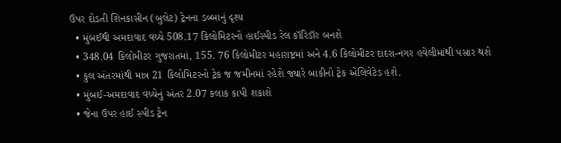ઉપર દોડતી શિનકાસીન (બુલેટ) ટ્રેનના ડબ્બાનું દૃશ્ય
  • મુંબઈથી અમદાવાદ વચ્ચે 508.17 કિલોમિટરનો હાઈસ્પીડ રેલ કૉરિડૉર બનશે
  • 348.04 કિલોમીટર ગુજરાતમાં, 155. 76 કિલોમીટર મહારાષ્ટ્રમાં અને 4.6 કિલોમીટર દાદરા-નગર હવેલીમાંથી પસાર થશે
  • કુલ અંતરમાંથી માત્ર 21 કિલોમિટરનો ટ્રેક જ જમીનમાં રહેશે જ્યારે બાકીનો ટ્રેક એલિવેટેડ હશે.
  • મુંબઈ-અમદાવાદ વચ્ચેનું અંતર 2.07 કલાક કાપી શકાશે
  • જેના ઉપર હાઈ સ્પીડ ટ્રેન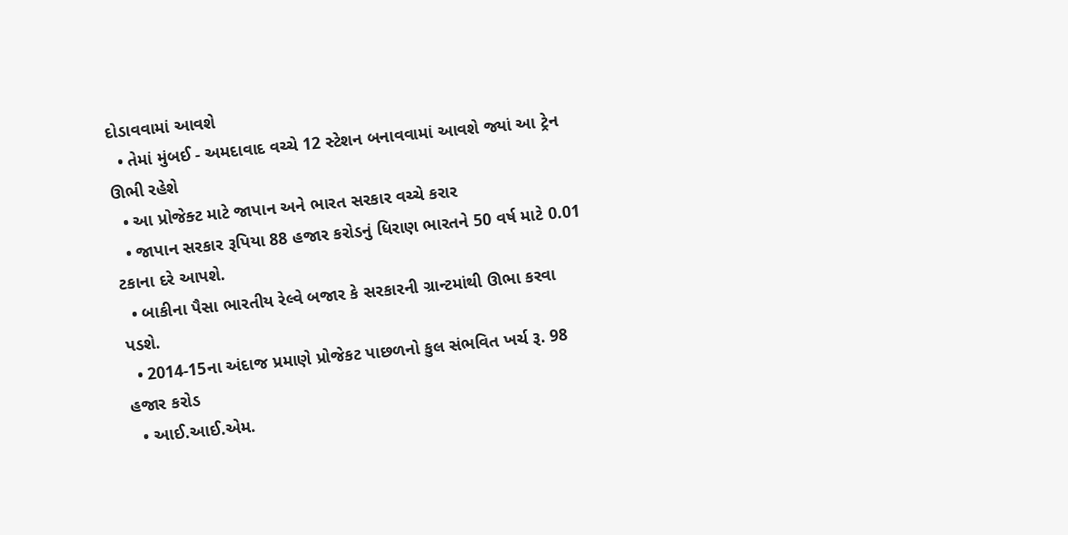દોડાવવામાં આવશે
  • તેમાં મુંબઈ - અમદાવાદ વચ્ચે 12 સ્ટેશન બનાવવામાં આવશે જ્યાં આ ટ્રેન ઊભી રહેશે
  • આ પ્રોજેક્ટ માટે જાપાન અને ભારત સરકાર વચ્ચે કરાર
  • જાપાન સરકાર રૂપિયા 88 હજાર કરોડનું ધિરાણ ભારતને 50 વર્ષ માટે 0.01 ટકાના દરે આપશે.
  • બાકીના પૈસા ભારતીય રેલ્વે બજાર કે સરકારની ગ્રાન્ટમાંથી ઊભા કરવા પડશે.
  • 2014-15ના અંદાજ પ્રમાણે પ્રોજેકટ પાછળનો કુલ સંભવિત ખર્ચ રૂ. 98 હજાર કરોડ
  • આઈ.આઈ.એમ.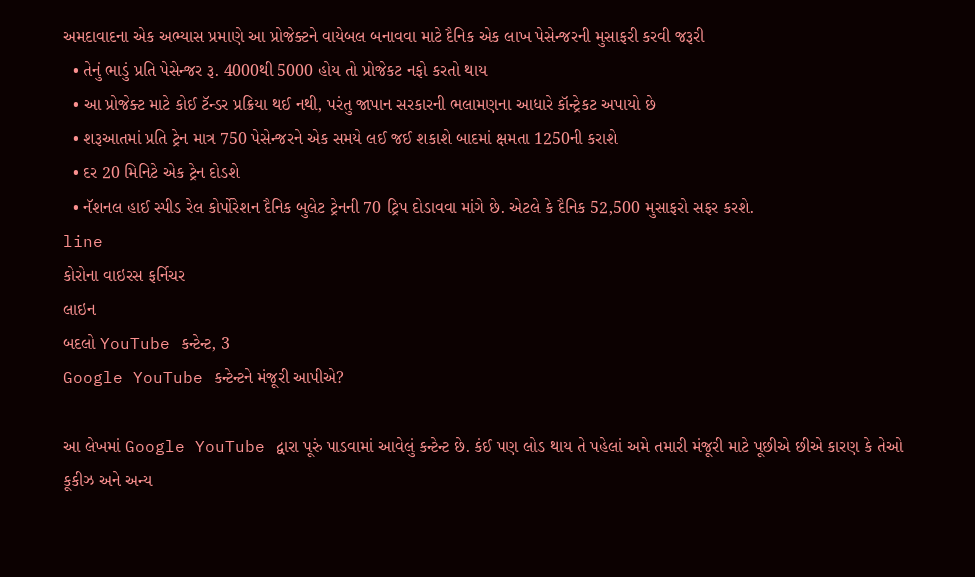અમદાવાદના એક અભ્યાસ પ્રમાણે આ પ્રોજેક્ટને વાયેબલ બનાવવા માટે દૈનિક એક લાખ પેસેન્જરની મુસાફરી કરવી જરૂરી
  • તેનું ભાડું પ્રતિ પેસેન્જર રૂ. 4000થી 5000 હોય તો પ્રોજેકટ નફો કરતો થાય
  • આ પ્રોજેક્ટ માટે કોઈ ટૅન્ડર પ્રક્રિયા થઈ નથી, પરંતુ જાપાન સરકારની ભલામણના આધારે કૉન્ટ્રેકટ અપાયો છે
  • શરૂઆતમાં પ્રતિ ટ્રેન માત્ર 750 પેસેન્જરને એક સમયે લઈ જઈ શકાશે બાદમાં ક્ષમતા 1250ની કરાશે
  • દર 20 મિનિટે એક ટ્રેન દોડશે
  • નૅશનલ હાઈ સ્પીડ રેલ કોર્પોરેશન દૈનિક બુલેટ ટ્રેનની 70 ટ્રિપ દોડાવવા માંગે છે. એટલે કે દૈનિક 52,500 મુસાફરો સફર કરશે.
line
કોરોના વાઇરસ ફર્નિચર
લાઇન
બદલો YouTube કન્ટેન્ટ, 3
Google YouTube કન્ટેન્ટને મંજૂરી આપીએ?

આ લેખમાં Google YouTube દ્વારા પૂરું પાડવામાં આવેલું કન્ટેન્ટ છે. કંઈ પણ લોડ થાય તે પહેલાં અમે તમારી મંજૂરી માટે પૂછીએ છીએ કારણ કે તેઓ કૂકીઝ અને અન્ય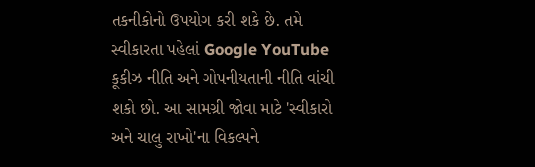તકનીકોનો ઉપયોગ કરી શકે છે. તમે સ્વીકારતા પહેલાં Google YouTube કૂકીઝ નીતિ અને ગોપનીયતાની નીતિ વાંચી શકો છો. આ સામગ્રી જોવા માટે 'સ્વીકારો અને ચાલુ રાખો'ના વિકલ્પને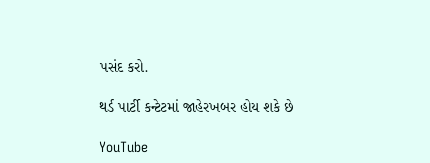પસંદ કરો.

થર્ડ પાર્ટી કન્ટેટમાં જાહેરખબર હોય શકે છે

YouTube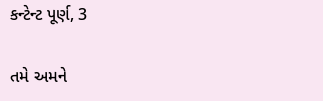કન્ટેન્ટ પૂર્ણ, 3

તમે અમને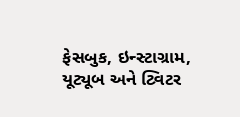ફેસબુક, ઇન્સ્ટાગ્રામ, યૂટ્યૂબ અને ટ્વિટર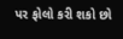પર ફોલો કરી શકો છો